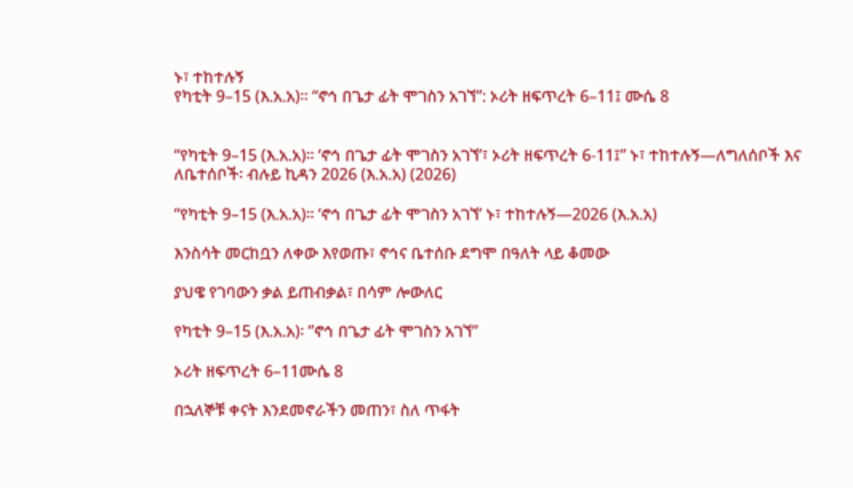ኑ፣ ተከተሉኝ
የካቲት 9–15 (እ.አ.አ)። “ኖኅ በጌታ ፊት ሞገስን አገኘ”: ኦሪት ዘፍጥረት 6–11፤ ሙሴ 8


“የካቲት 9–15 (እ.አ.አ)። ‘ኖኅ በጌታ ፊት ሞገስን አገኘ’፣ ኦሪት ዘፍጥረት 6-11፤” ኑ፣ ተከተሉኝ—ለግለሰቦች እና ለቤተሰቦች፡ ብሉይ ኪዳን 2026 (እ.አ.አ) (2026)

“የካቲት 9–15 (እ.አ.አ)። ‘ኖኅ በጌታ ፊት ሞገስን አገኘ’ ኑ፣ ተከተሉኝ—2026 (እ.አ.አ)

እንስሳት መርከቧን ለቀው እየወጡ፣ ኖኅና ቤተሰቡ ደግሞ በዓለት ላይ ቆመው

ያህዌ የገባውን ቃል ይጠብቃል፣ በሳም ሎውለር

የካቲት 9–15 (እ.አ.አ)፡ ”ኖኅ በጌታ ፊት ሞገስን አገኘ”

ኦሪት ዘፍጥረት 6–11ሙሴ 8

በኋለኞቹ ቀናት እንደመኖራችን መጠን፣ ስለ ጥፋት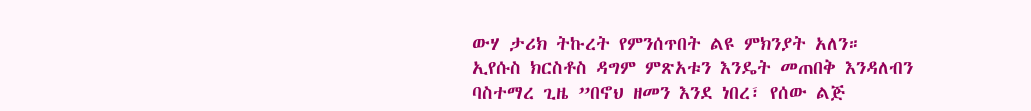ውሃ ታሪክ ትኩረት የምንሰጥበት ልዩ ምክንያት አለን። ኢየሱስ ክርስቶስ ዳግም ምጽአቱን እንዴት መጠበቅ እንዳለብን ባስተማረ ጊዜ ”በኖህ ዘመን እንደ ነበረ፣ የሰው ልጅ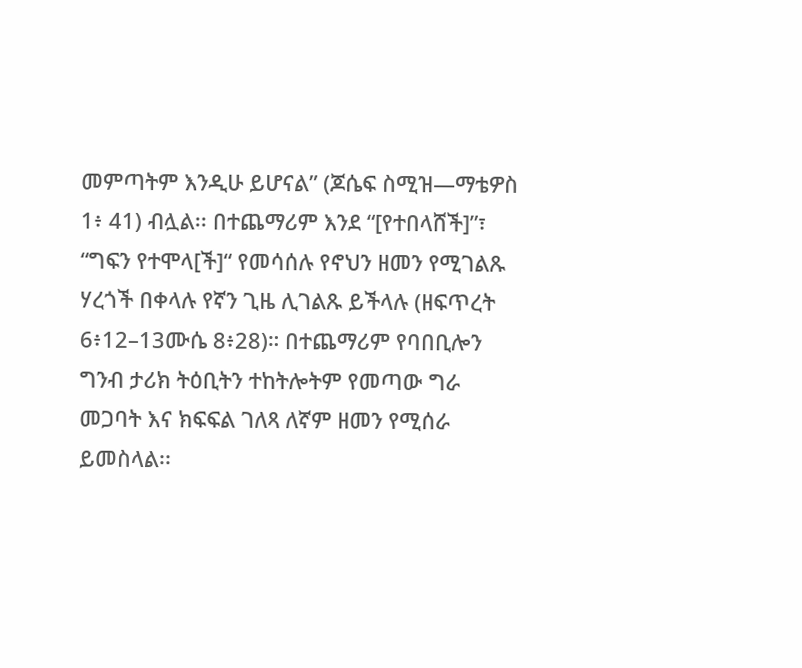መምጣትም እንዲሁ ይሆናል” (ጆሴፍ ስሚዝ—ማቴዎስ 1፥ 41) ብሏል፡፡ በተጨማሪም እንደ “[የተበላሸች]”፣ “ግፍን የተሞላ[ች]“ የመሳሰሉ የኖህን ዘመን የሚገልጹ ሃረጎች በቀላሉ የኛን ጊዜ ሊገልጹ ይችላሉ (ዘፍጥረት 6፥12–13ሙሴ 8፥28)። በተጨማሪም የባበቢሎን ግንብ ታሪክ ትዕቢትን ተከትሎትም የመጣው ግራ መጋባት እና ክፍፍል ገለጻ ለኛም ዘመን የሚሰራ ይመስላል፡፡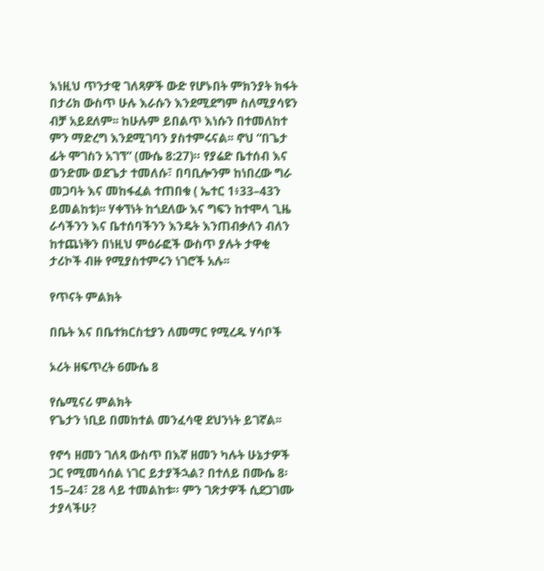እነዚህ ጥንታዊ ገለጻዎች ውድ የሆኑበት ምክንያት ክፋት በታሪክ ውስጥ ሁሉ እራሱን እንደሚደግም ስለሚያሳዩን ብቻ አይደለም፡፡ ከሁሉም ይበልጥ እነሱን በተመለከተ ምን ማድረግ እንደሚገባን ያስተምሩናል፡፡ ኖህ “በጌታ ፊት ሞገስን አገኘ” (ሙሴ 8:27)። የያሬድ ቤተሰብ እና ወንድሙ ወደጌታ ተመለሱ፣ በባቢሎንም ከነበረው ግራ መጋባት እና መከፋፈል ተጠበቁ ( ኤተር 1፥33–43ን ይመልከቱ)፡፡ ሃቀኘነት ከጎደለው እና ግፍን ከተሞላ ጊዜ ራሳችንን እና ቤተሰባችንን እንዴት እንጠብቃለን ብለን ከተጨነቅን በነዚህ ምዕራፎች ውስጥ ያሉት ታዋቂ ታሪኮች ብዙ የሚያስተምሩን ነገሮች አሉ፡፡

የጥናት ምልክት

በቤት እና በቤተክርስቲያን ለመማር የሚረዱ ሃሳቦች

ኦሪት ዘፍጥረት 6ሙሴ 8

የሴሚናሪ ምልክት
የጌታን ነቢይ በመከተል መንፈሳዊ ደህንነት ይገኛል፡፡

የኖኅ ዘመን ገለጻ ውስጥ በእኛ ዘመን ካሉት ሁኔታዎች ጋር የሚመሳሰል ነገር ይታያችኋል? በተለይ በሙሴ 8፡15–24፣ 28 ላይ ተመልከቱ። ምን ገጽታዎች ሲደጋገሙ ታያላችሁ?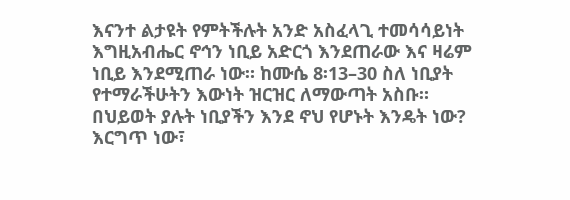እናንተ ልታዩት የምትችሉት አንድ አስፈላጊ ተመሳሳይነት እግዚአብሔር ኖኅን ነቢይ አድርጎ እንደጠራው እና ዛሬም ነቢይ እንደሚጠራ ነው። ከሙሴ 8፡13–30 ስለ ነቢያት የተማራችሁትን እውነት ዝርዝር ለማውጣት አስቡ። በህይወት ያሉት ነቢያችን እንደ ኖህ የሆኑት እንዴት ነው? እርግጥ ነው፣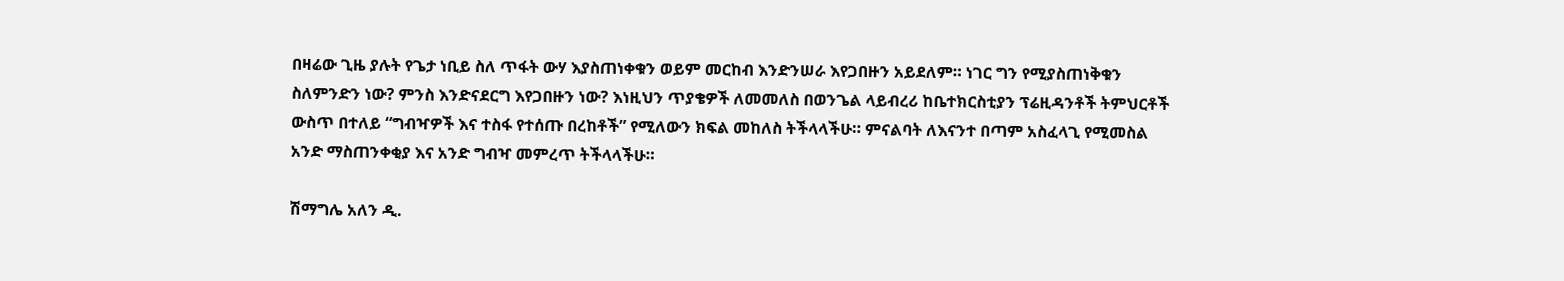በዛሬው ጊዜ ያሉት የጌታ ነቢይ ስለ ጥፋት ውሃ እያስጠነቀቁን ወይም መርከብ እንድንሠራ እየጋበዙን አይደለም። ነገር ግን የሚያስጠነቅቁን ስለምንድን ነው? ምንስ እንድናደርግ እየጋበዙን ነው? እነዚህን ጥያቄዎች ለመመለስ በወንጌል ላይብረሪ ከቤተክርስቲያን ፕሬዚዳንቶች ትምህርቶች ውስጥ በተለይ “ግብዣዎች እና ተስፋ የተሰጡ በረከቶች” የሚለውን ክፍል መከለስ ትችላላችሁ። ምናልባት ለእናንተ በጣም አስፈላጊ የሚመስል አንድ ማስጠንቀቂያ እና አንድ ግብዣ መምረጥ ትችላላችሁ።

ሽማግሌ አለን ዲ.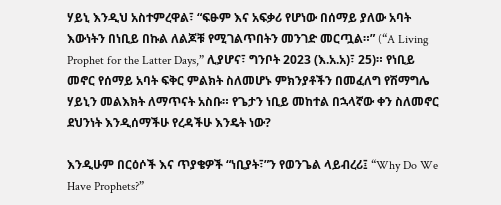ሃይኒ እንዲህ አስተምረዋል፣ “ፍፁም እና አፍቃሪ የሆነው በሰማይ ያለው አባት እውነትን በነቢይ በኩል ለልጆቹ የሚገልጥበትን መንገድ መርጧል።” (“A Living Prophet for the Latter Days,” ሊያሆና፣ ግንቦት 2023 (እ.አ.አ)፣ 25)። የነቢይ መኖር የሰማይ አባት ፍቅር ምልክት ስለመሆኑ ምክንያቶችን በመፈለግ የሽማግሌ ሃይኒን መልእክት ለማጥናት አስቡ። የጌታን ነቢይ መከተል በኋላኛው ቀን ስለመኖር ደህንነት እንዲሰማችሁ የረዳችሁ እንዴት ነው?

እንዲሁም በርዕሶች እና ጥያቄዎች “ነቢያት፣”ን የወንጌል ላይብረሪ፤ “Why Do We Have Prophets?”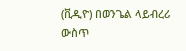(ቪዲዮ) በወንጌል ላይብረሪ ውስጥ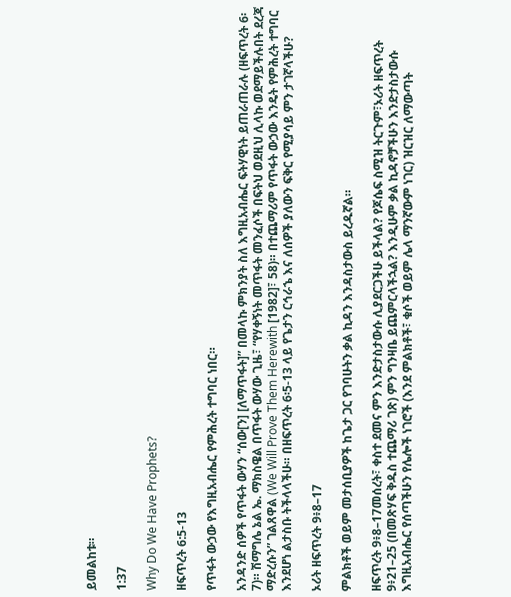ይመልከቱ።

1:37

Why Do We Have Prophets?

ዘፍጥረት 6:5-13

የጥፋት ውኃው የእግዚአብሔር የምሕረት ተግባር ነበር።

አንዳንድ ሰዎች የጥፋት ውሃን “ሰው[ን] [ለማጥፋት]” በመላኩ ምክንያት ስለ እግዚአብሔር ፍትሃዊነት ይጠራጠራሉ (ዘፍጥረት 6፡7)። ሽማግሌ ኔል ኤ. ማክስዌል በጥፋት ውሃው ጊዜ፣ “የሃቀኝነት መጥፋት መንፈሶች በፍትህ ወደዚህ ሊላኩ ወደማይችሉበት ደረጃ ማድረሱን” ገልጸዋል (We Will Prove Them Herewith [1982]፣ 58)። በተጨማሪም የጥፋት ውኃው እንዴት የምሕረት ተግባር እንደሆነ ልታስቡ ትችላላችሁ። በዘፍጥረት 6፡5-13 ላይ የጌታን ርኅራኄ እና ለሰዎች ያለውን ፍቅር የሚያሳይ ምን ታገኛላችሁ?

ኦሪት ዘፍጥረት 9፥8–17

ምልክቶች ወይም መታሰቢያዎች ከጌታ ጋር የገባሁትን ቃል ኪዳን እንዳስታውስ ይረዱኛል።

ዘፍጥረት 9፥8–17መሰረት፣ ቀስተ ደመና ምን እንድታስታውሱ ሊያደርጋችሁ ይችላል? የጆሴፍ ስሚዝ ትርጉም፣ኦሪት ዘፍጥረት 9፥21–25 (በመጽሃፍ ቅዱስ ተጨማሪ ገጽ) ምን ግንዛቤ ይጨምርላችኋል? እንዲሁም ቃል ኪዳኖቻችሁን እንድታስታውሱ እግዚአብሔር የሰጣችሁን የሌሎች ነገሮች (እንደ ምልክቶች፣ ቁሶች ወይም ሌላ ማንኛውም ነገር) ዝርዝር ለማውጣት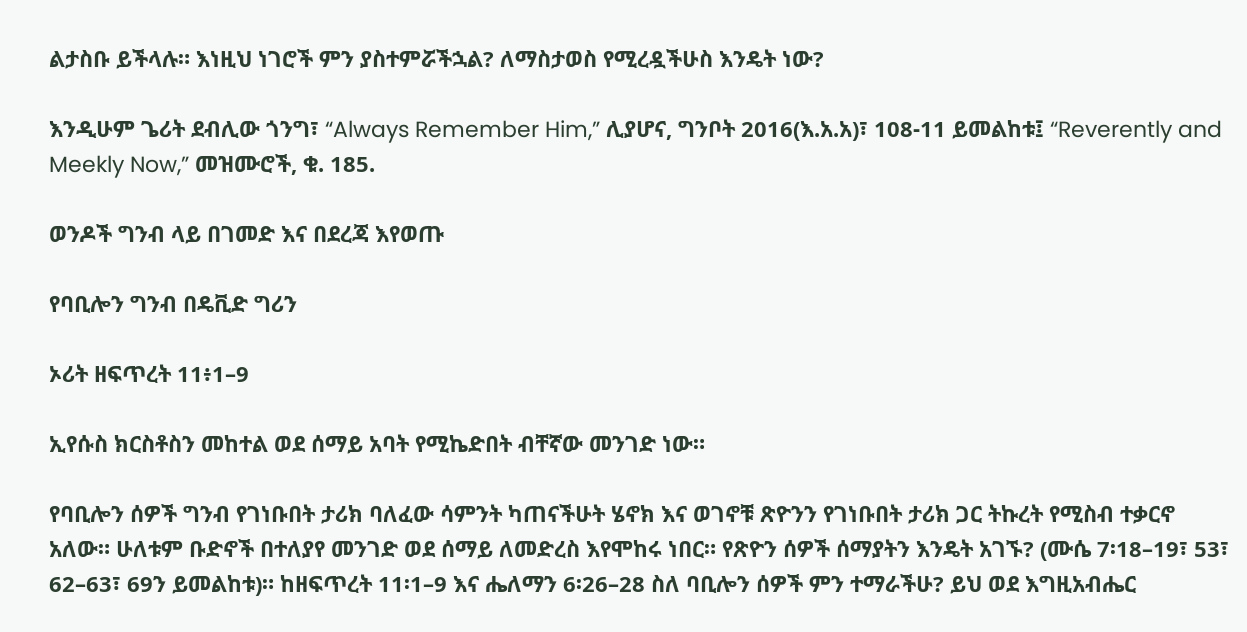ልታስቡ ይችላሉ። እነዚህ ነገሮች ምን ያስተምሯችኋል? ለማስታወስ የሚረዷችሁስ እንዴት ነው?

እንዲሁም ጌሪት ደብሊው ጎንግ፣ “Always Remember Him,” ሊያሆና, ግንቦት 2016(እ.አ.አ)፣ 108-11 ይመልከቱ፤ “Reverently and Meekly Now,” መዝሙሮች, ቁ. 185.

ወንዶች ግንብ ላይ በገመድ እና በደረጃ እየወጡ

የባቢሎን ግንብ በዴቪድ ግሪን

ኦሪት ዘፍጥረት 11፥1–9

ኢየሱስ ክርስቶስን መከተል ወደ ሰማይ አባት የሚኬድበት ብቸኛው መንገድ ነው።

የባቢሎን ሰዎች ግንብ የገነቡበት ታሪክ ባለፈው ሳምንት ካጠናችሁት ሄኖክ እና ወገኖቹ ጽዮንን የገነቡበት ታሪክ ጋር ትኩረት የሚስብ ተቃርኖ አለው። ሁለቱም ቡድኖች በተለያየ መንገድ ወደ ሰማይ ለመድረስ እየሞከሩ ነበር። የጽዮን ሰዎች ሰማያትን እንዴት አገኙ? (ሙሴ 7፡18–19፣ 53፣ 62–63፣ 69ን ይመልከቱ)። ከዘፍጥረት 11፡1–9 እና ሔለማን 6፡26–28 ስለ ባቢሎን ሰዎች ምን ተማራችሁ? ይህ ወደ እግዚአብሔር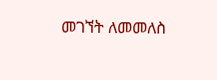መገኘት ለመመለስ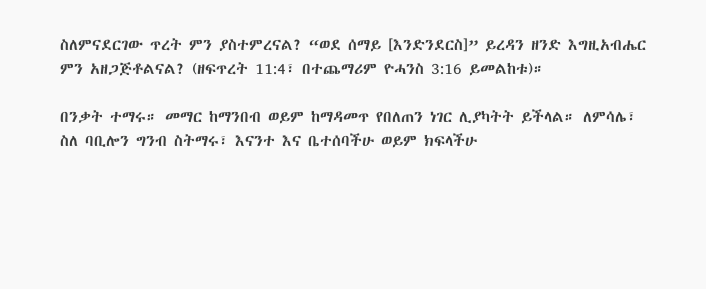ስለምናደርገው ጥረት ምን ያስተምረናል? “ወደ ሰማይ [እንድንደርስ]” ይረዳን ዘንድ እግዚአብሔር ምን አዘጋጅቶልናል? (ዘፍጥረት 11:4፣ በተጨማሪም ዮሓንስ 3:16 ይመልከቱ)።

በንቃት ተማሩ። መማር ከማንበብ ወይም ከማዳመጥ የበለጠን ነገር ሊያካትት ይችላል። ለምሳሌ፣ ስለ ባቢሎን ግንብ ስትማሩ፣ እናንተ እና ቤተሰባችሁ ወይም ክፍላችሁ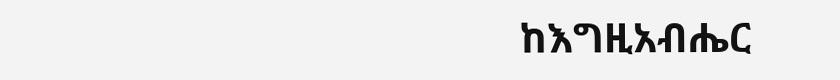ከእግዚአብሔር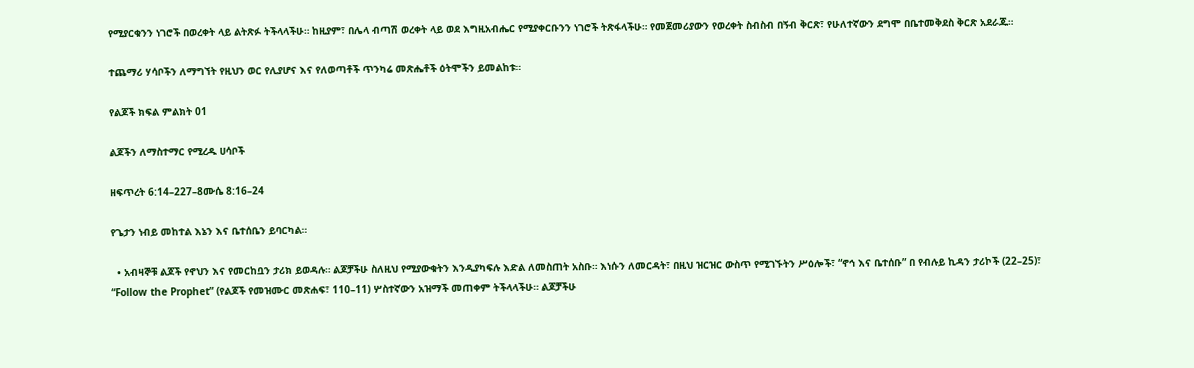የሚያርቁንን ነገሮች በወረቀት ላይ ልትጽፉ ትችላላችሁ። ከዚያም፣ በሌላ ብጣሽ ወረቀት ላይ ወደ እግዚአብሔር የሚያቀርቡንን ነገሮች ትጽፋላችሁ። የመጀመሪያውን የወረቀት ስብስብ በኝብ ቅርጽ፣ የሁለተኛውን ደግሞ በቤተመቅደስ ቅርጽ አደራጁ።

ተጨማሪ ሃሳቦችን ለማግኘት የዚህን ወር የሊያሆና እና የለወጣቶች ጥንካሬ መጽሔቶች ዕትሞችን ይመልከቱ።

የልጆች ክፍል ምልክት 01

ልጆችን ለማስተማር የሚረዱ ሀሳቦች

ዘፍጥረት 6:14–227–8ሙሴ 8:16–24

የጌታን ነብይ መከተል እኔን እና ቤተሰቤን ይባርካል።

  • አብዛኞቹ ልጆች የኖህን እና የመርከቧን ታሪክ ይወዳሉ። ልጆቻችሁ ስለዚህ የሚያውቁትን እንዲያካፍሉ እድል ለመስጠት አስቡ። እነሱን ለመርዳት፣ በዚህ ዝርዝር ውስጥ የሚገኙትን ሥዕሎች፣ “ኖኅ እና ቤተሰቡ” በ የብሉይ ኪዳን ታሪኮች (22–25)፣ “Follow the Prophet” (የልጆች የመዝሙር መጽሐፍ፣ 110–11) ሦስተኛውን አዝማች መጠቀም ትችላላችሁ። ልጆቻችሁ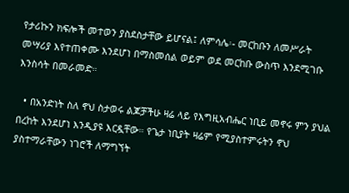የታሪኩን ክፍሎች መተወን ያስደስታቸው ይሆናል፤ ለምሳሌ፡- መርከቡን ለመሥራት መሣሪያ እየተጠቀሙ እንደሆነ በማስመሰል ወይም ወደ መርከቡ ውስጥ እንደሚገቡ እንስሳት በመራመድ።

  • በአንድነት ስለ ኖህ ስታወሩ ልጆቻችሁ ዛሬ ላይ የእግዚአብሔር ነቢይ መኖሩ ምን ያህል በረከት እንደሆነ እንዲያዩ እርዷቸው። የጌታ ነቢያት ዛሬም የሚያስተምሩትን ኖህ ያስተማራቸውን ነገሮች ለማግኘት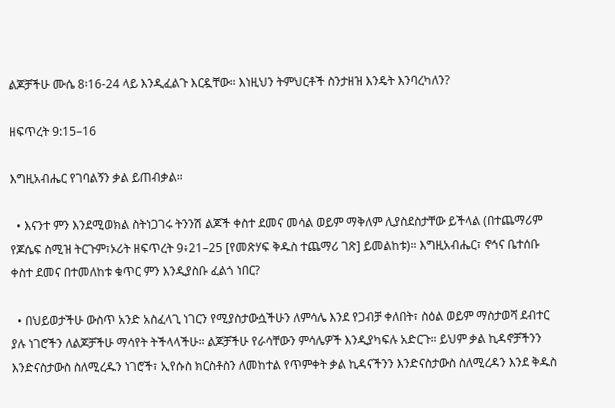ልጆቻችሁ ሙሴ 8፡16-24 ላይ እንዲፈልጉ እርዷቸው። እነዚህን ትምህርቶች ስንታዘዝ እንዴት እንባረካለን?

ዘፍጥረት 9:15–16

እግዚአብሔር የገባልኝን ቃል ይጠብቃል።

  • እናንተ ምን እንደሚወክል ስትነጋገሩ ትንንሽ ልጆች ቀስተ ደመና መሳል ወይም ማቅለም ሊያስደስታቸው ይችላል (በተጨማሪም የጆሴፍ ስሚዝ ትርጉም፣ኦሪት ዘፍጥረት 9፥21–25 [የመጽሃፍ ቅዱስ ተጨማሪ ገጽ] ይመልከቱ)። እግዚአብሔር፣ ኖኅና ቤተሰቡ ቀስተ ደመና በተመለከቱ ቁጥር ምን እንዲያስቡ ፈልጎ ነበር?

  • በህይወታችሁ ውስጥ አንድ አስፈላጊ ነገርን የሚያስታውሷችሁን ለምሳሌ እንደ የጋብቻ ቀለበት፣ ስዕል ወይም ማስታወሻ ደብተር ያሉ ነገሮችን ለልጆቻችሁ ማሳየት ትችላላችሁ። ልጆቻችሁ የራሳቸውን ምሳሌዎች እንዲያካፍሉ አድርጉ። ይህም ቃል ኪዳኖቻችንን እንድናስታውስ ስለሚረዱን ነገሮች፣ ኢየሱስ ክርስቶስን ለመከተል የጥምቀት ቃል ኪዳናችንን እንድናስታውስ ስለሚረዳን እንደ ቅዱስ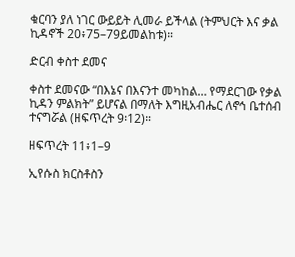ቁርባን ያለ ነገር ውይይት ሊመራ ይችላል (ትምህርት እና ቃል ኪዳኖች 20፥75–79ይመልከቱ)።

ድርብ ቀስተ ደመና

ቀስተ ደመናው “በእኔና በእናንተ መካከል… የማደርገው የቃል ኪዳን ምልክት” ይሆናል በማለት እግዚአብሔር ለኖኅ ቤተሰብ ተናግሯል (ዘፍጥረት 9፡12)።

ዘፍጥረት 11፥1–9

ኢየሱስ ክርስቶስን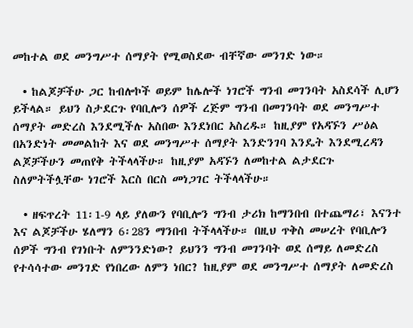መከተል ወደ መንግሥተ ሰማያት የሚወስደው ብቸኛው መንገድ ነው።

  • ከልጆቻችሁ ጋር ከብሎኮች ወይም ከሌሎች ነገሮች ግንብ መገንባት አስደሳች ሊሆን ይችላል። ይህን ስታደርጉ የባቢሎን ሰዎች ረጅም ግንብ በመገንባት ወደ መንግሥተ ሰማያት መድረስ እንደሚችሉ አስበው እንደነበር አስረዱ። ከዚያም የአዳኙን ሥዕል በአንድነት መመልከት እና ወደ መንግሥተ ሰማያት እንድንገባ እንዴት እንደሚረዳን ልጆቻችሁን መጠየቅ ትችላላችሁ። ከዚያም አዳኙን ለመከተል ልታደርጉ ስለምትችሏቸው ነገሮች እርስ በርስ መነጋገር ትችላላችሁ።

  • ዘፍጥረት 11፡1-9 ላይ ያለውን የባቢሎን ግንብ ታሪክ ከማንበብ በተጨማሪ፣ እናንተ እና ልጆቻችሁ ሄለማን 6፡28ን ማንበብ ትችላላችሁ። በዚህ ጥቅስ መሠረት የባቢሎን ሰዎች ግንብ የገነቡት ለምንንድነው? ይህንን ግንብ መገንባት ወደ ሰማይ ለመድረስ የተሳሳተው መንገድ የነበረው ለምን ነበር? ከዚያም ወደ መንግሥተ ሰማያት ለመድረስ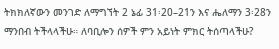ትክክለኛውን መንገድ ለማግኘት 2 ኔፊ 31፡20–21ን እና ሔለማን 3፡28ን ማንበብ ትችላላችሁ። ለባቢሎን ሰዎች ምን አይነት ምክር ትሰጣላችሁ?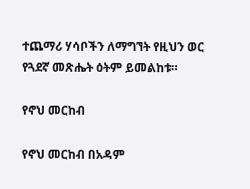ተጨማሪ ሃሳቦችን ለማግኘት የዚህን ወር የጓደኛ መጽሔት ዕትም ይመልከቱ።

የኖህ መርከብ

የኖህ መርከብ በአዳም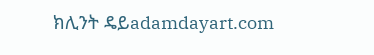ክሊንት ዴይadamdayart.com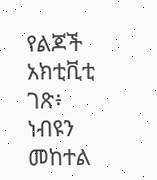የልጆች አክቲቪቲ ገጽ፥ ነብዩን መከተል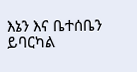እኔን እና ቤተሰቤን ይባርካል